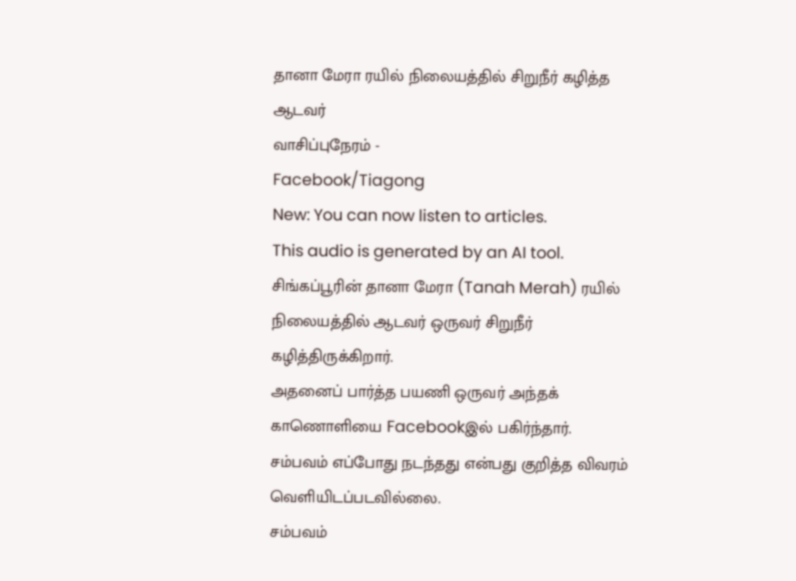தானா மேரா ரயில் நிலையத்தில் சிறுநீர் கழித்த ஆடவர்
வாசிப்புநேரம் -
Facebook/Tiagong
New: You can now listen to articles.
This audio is generated by an AI tool.
சிங்கப்பூரின் தானா மேரா (Tanah Merah) ரயில் நிலையத்தில் ஆடவர் ஒருவர் சிறுநீர் கழித்திருக்கிறார்.
அதனைப் பார்த்த பயணி ஒருவர் அந்தக் காணொளியை Facebookஇல் பகிர்ந்தார்.
சம்பவம் எப்போது நடந்தது என்பது குறித்த விவரம் வெளியிடப்படவில்லை.
சம்பவம்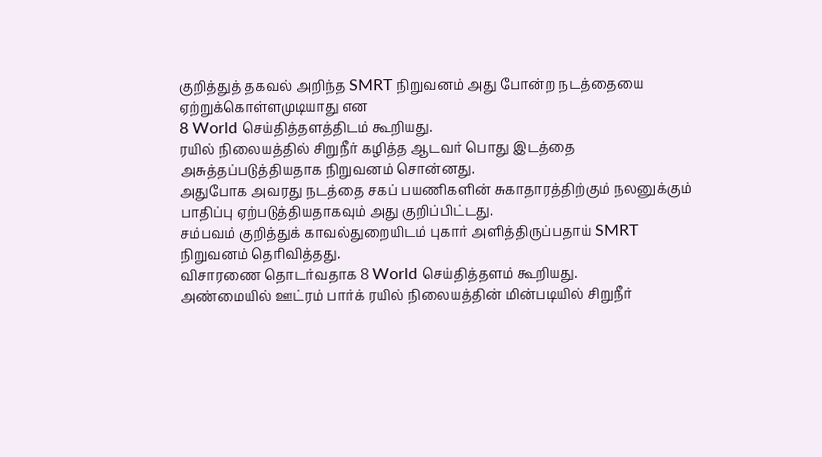குறித்துத் தகவல் அறிந்த SMRT நிறுவனம் அது போன்ற நடத்தையை ஏற்றுக்கொள்ளமுடியாது என
8 World செய்தித்தளத்திடம் கூறியது.
ரயில் நிலையத்தில் சிறுநீர் கழித்த ஆடவர் பொது இடத்தை அசுத்தப்படுத்தியதாக நிறுவனம் சொன்னது.
அதுபோக அவரது நடத்தை சகப் பயணிகளின் சுகாதாரத்திற்கும் நலனுக்கும் பாதிப்பு ஏற்படுத்தியதாகவும் அது குறிப்பிட்டது.
சம்பவம் குறித்துக் காவல்துறையிடம் புகார் அளித்திருப்பதாய் SMRT நிறுவனம் தெரிவித்தது.
விசாரணை தொடர்வதாக 8 World செய்தித்தளம் கூறியது.
அண்மையில் ஊட்ரம் பார்க் ரயில் நிலையத்தின் மின்படியில் சிறுநீர்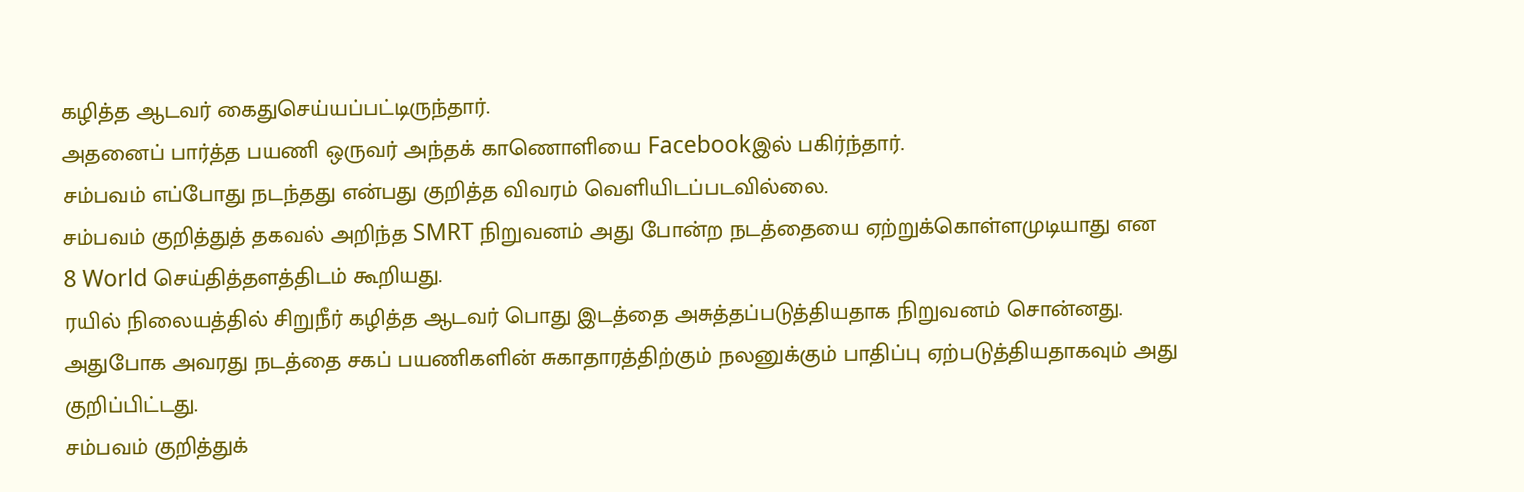கழித்த ஆடவர் கைதுசெய்யப்பட்டிருந்தார்.
அதனைப் பார்த்த பயணி ஒருவர் அந்தக் காணொளியை Facebookஇல் பகிர்ந்தார்.
சம்பவம் எப்போது நடந்தது என்பது குறித்த விவரம் வெளியிடப்படவில்லை.
சம்பவம் குறித்துத் தகவல் அறிந்த SMRT நிறுவனம் அது போன்ற நடத்தையை ஏற்றுக்கொள்ளமுடியாது என
8 World செய்தித்தளத்திடம் கூறியது.
ரயில் நிலையத்தில் சிறுநீர் கழித்த ஆடவர் பொது இடத்தை அசுத்தப்படுத்தியதாக நிறுவனம் சொன்னது.
அதுபோக அவரது நடத்தை சகப் பயணிகளின் சுகாதாரத்திற்கும் நலனுக்கும் பாதிப்பு ஏற்படுத்தியதாகவும் அது குறிப்பிட்டது.
சம்பவம் குறித்துக்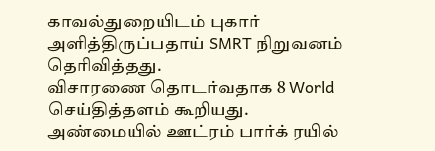காவல்துறையிடம் புகார் அளித்திருப்பதாய் SMRT நிறுவனம் தெரிவித்தது.
விசாரணை தொடர்வதாக 8 World செய்தித்தளம் கூறியது.
அண்மையில் ஊட்ரம் பார்க் ரயில்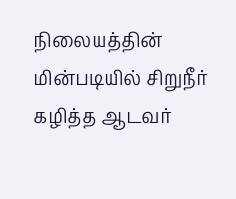நிலையத்தின் மின்படியில் சிறுநீர் கழித்த ஆடவர்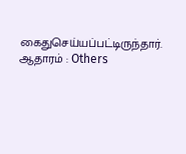கைதுசெய்யப்பட்டிருந்தார்.
ஆதாரம் : Others